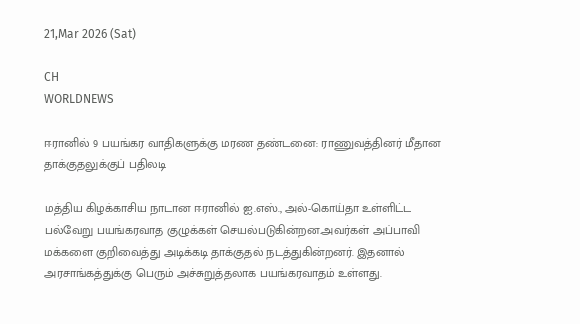21,Mar 2026 (Sat)

CH
WORLDNEWS

ஈரானில் 9 பயங்கர வாதிகளுக்கு மரண தண்டனை: ராணுவத்தினர் மீதான தாக்குதலுக்குப் பதிலடி

மத்திய கிழக்காசிய நாடான ஈரானில் ஐ.எஸ்., அல்-கொய்தா உள்ளிட்ட பல்வேறு பயங்கரவாத குழுக்கள் செயல்படுகின்றன.அவர்கள் அப்பாவி மக்களை குறிவைத்து அடிக்கடி தாக்குதல் நடத்துகின்றனர். இதனால் அரசாங்கத்துக்கு பெரும் அச்சுறுத்தலாக பயங்கரவாதம் உள்ளது.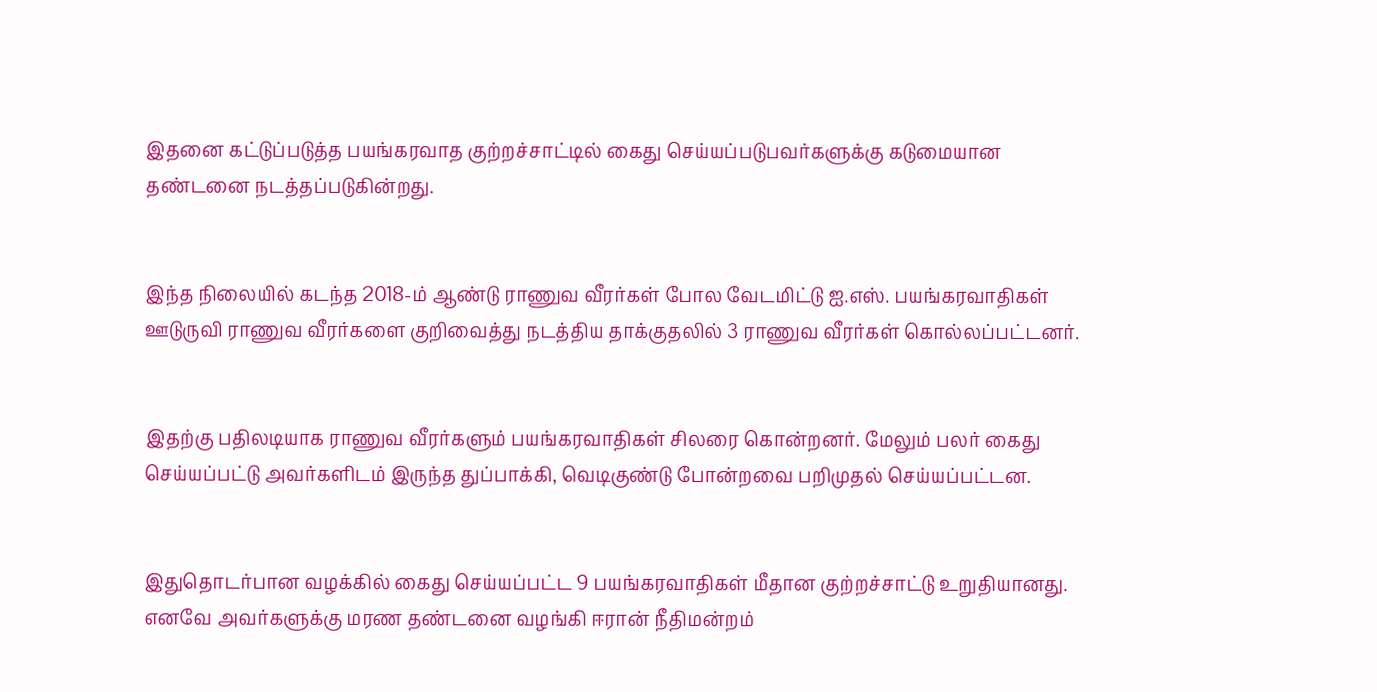இதனை கட்டுப்படுத்த பயங்கரவாத குற்றச்சாட்டில் கைது செய்யப்படுபவர்களுக்கு கடுமையான தண்டனை நடத்தப்படுகின்றது.


இந்த நிலையில் கடந்த 2018-ம் ஆண்டு ராணுவ வீரர்கள் போல வேடமிட்டு ஐ.எஸ். பயங்கரவாதிகள் ஊடுருவி ராணுவ வீரர்களை குறிவைத்து நடத்திய தாக்குதலில் 3 ராணுவ வீரர்கள் கொல்லப்பட்டனர்.


இதற்கு பதிலடியாக ராணுவ வீரர்களும் பயங்கரவாதிகள் சிலரை கொன்றனர். மேலும் பலர் கைது செய்யப்பட்டு அவர்களிடம் இருந்த துப்பாக்கி, வெடிகுண்டு போன்றவை பறிமுதல் செய்யப்பட்டன.


இதுதொடர்பான வழக்கில் கைது செய்யப்பட்ட 9 பயங்கரவாதிகள் மீதான குற்றச்சாட்டு உறுதியானது. எனவே அவர்களுக்கு மரண தண்டனை வழங்கி ஈரான் நீதிமன்றம்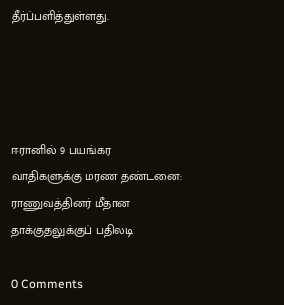தீர்ப்பளித்துள்ளது.




ஈரானில் 9 பயங்கர வாதிகளுக்கு மரண தண்டனை: ராணுவத்தினர் மீதான தாக்குதலுக்குப் பதிலடி

0 Comments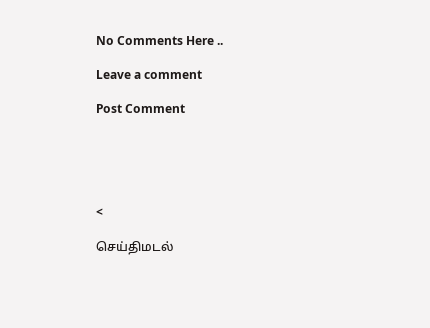No Comments Here ..

Leave a comment

Post Comment





<

செய்திமடல்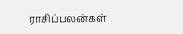ராசிப்பலன்கள்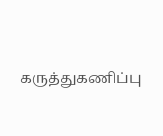கருத்துகணிப்பு